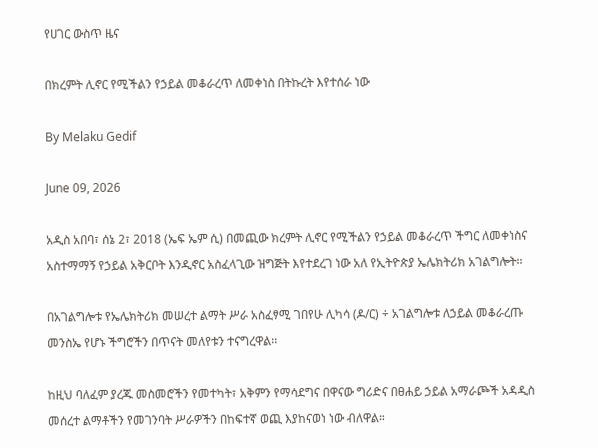የሀገር ውስጥ ዜና

በክረምት ሊኖር የሚችልን የኃይል መቆራረጥ ለመቀነስ በትኩረት እየተሰራ ነው

By Melaku Gedif

June 09, 2026

አዲስ አበባ፣ ሰኔ 2፣ 2018 (ኤፍ ኤም ሲ) በመጪው ክረምት ሊኖር የሚችልን የኃይል መቆራረጥ ችግር ለመቀነስና አስተማማኝ የኃይል አቅርቦት እንዲኖር አስፈላጊው ዝግጅት እየተደረገ ነው አለ የኢትዮጵያ ኤሌክትሪክ አገልግሎት፡፡

በአገልግሎቱ የኤሌክትሪክ መሠረተ ልማት ሥራ አስፈፃሚ ገበየሁ ሊካሳ (ዶ/ር) ÷ አገልግሎቱ ለኃይል መቆራረጡ መንስኤ የሆኑ ችግሮችን በጥናት መለየቱን ተናግረዋል፡፡

ከዚህ ባለፈም ያረጁ መስመሮችን የመተካት፣ አቅምን የማሳደግና በዋናው ግሪድና በፀሐይ ኃይል አማራጮች አዳዲስ መሰረተ ልማቶችን የመገንባት ሥራዎችን በከፍተኛ ወጪ እያከናወነ ነው ብለዋል።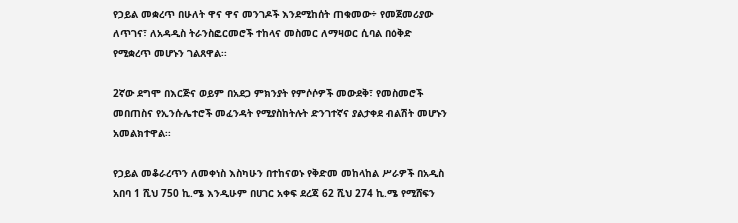የኃይል መቋረጥ በሁለት ዋና ዋና መንገዶች እንደሚከሰት ጠቁመው÷ የመጀመሪያው ለጥገና፣ ለአዳዲስ ትራንስፎርመሮች ተከላና መስመር ለማዛወር ሲባል በዕቅድ የሚቋረጥ መሆኑን ገልጸዋል፡፡

2ኛው ደግሞ በእርጅና ወይም በአደጋ ምክንያት የምሶሶዎች መውደቅ፣ የመስመሮች መበጠስና የኢንሱሌተሮች መፈንዳት የሚያስከትሉት ድንገተኛና ያልታቀደ ብልሽት መሆኑን አመልክተዋል፡፡

የኃይል መቆራረጥን ለመቀነስ እስካሁን በተከናወኑ የቅድመ መከላከል ሥራዎች በአዲስ አበባ 1 ሺህ 750 ኪ.ሜ እንዲሁም በሀገር አቀፍ ደረጃ 62 ሺህ 274 ኪ.ሜ የሚሸፍን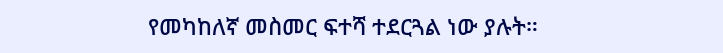የመካከለኛ መስመር ፍተሻ ተደርጓል ነው ያሉት።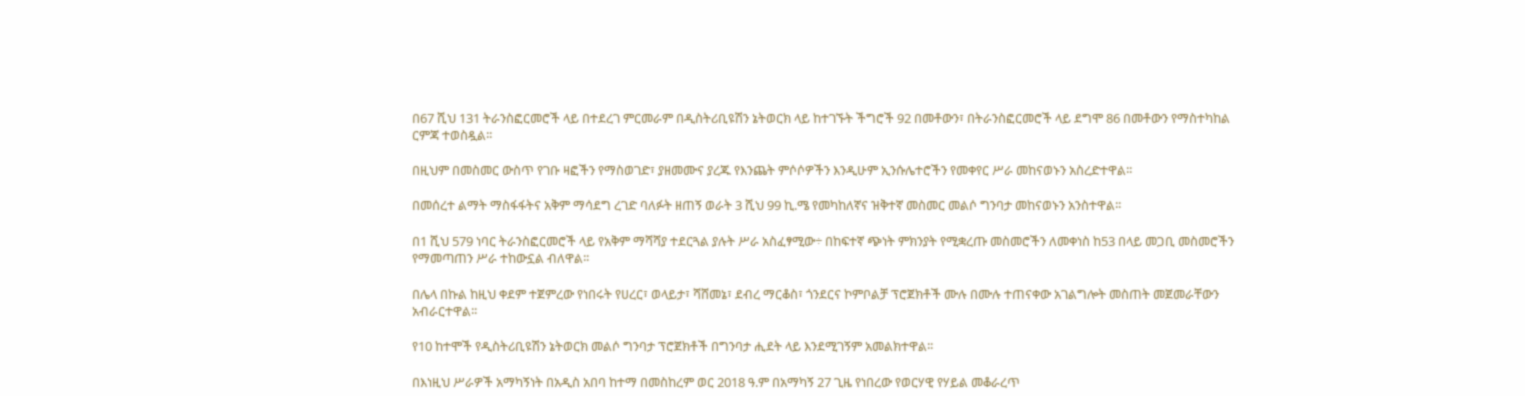በ67 ሺህ 131 ትራንስፎርመሮች ላይ በተደረገ ምርመራም በዲስትሪቢዩሽን ኔትወርክ ላይ ከተገኙት ችግሮች 92 በመቶውን፣ በትራንስፎርመሮች ላይ ደግሞ 86 በመቶውን የማስተካከል ርምጃ ተወስዷል፡፡

በዚህም በመስመር ውስጥ የገቡ ዛፎችን የማስወገድ፣ ያዘመሙና ያረጁ የእንጨት ምሶሶዎችን እንዲሁም ኢንሱሌተሮችን የመቀየር ሥራ መከናወኑን አስረድተዋል፡፡

በመሰረተ ልማት ማስፋፋትና አቅም ማሳደግ ረገድ ባለፉት ዘጠኝ ወራት 3 ሺህ 99 ኪ.ሜ የመካከለኛና ዝቅተኛ መስመር መልሶ ግንባታ መከናወኑን አንስተዋል፡፡

በ1 ሺህ 579 ነባር ትራንስፎርመሮች ላይ የአቅም ማሻሻያ ተደርጓል ያሉት ሥራ አስፈፃሚው÷ በከፍተኛ ጭነት ምክንያት የሚቋረጡ መስመሮችን ለመቀነስ ከ53 በላይ መጋቢ መስመሮችን የማመጣጠን ሥራ ተከውኗል ብለዋል፡፡

በሌላ በኩል ከዚህ ቀደም ተጀምረው የነበሩት የሀረር፣ ወላይታ፣ ሻሸመኔ፣ ደብረ ማርቆስ፣ ጎንደርና ኮምቦልቻ ፕሮጀክቶች ሙሉ በሙሉ ተጠናቀው አገልግሎት መስጠት መጀመራቸውን አብራርተዋል፡፡

የ10 ከተሞች የዲስትሪቢዩሽን ኔትወርክ መልሶ ግንባታ ፕሮጀክቶች በግንባታ ሒደት ላይ እንደሚገኝም አመልክተዋል፡፡

በእነዚህ ሥራዎች አማካኝነት በአዲስ አበባ ከተማ በመስከረም ወር 2018 ዓ.ም በአማካኝ 27 ጊዜ የነበረው የወርሃዊ የሃይል መቆራረጥ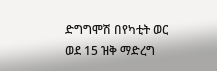ድግግሞሽ በየካቲት ወር ወደ 15 ዝቅ ማድረግ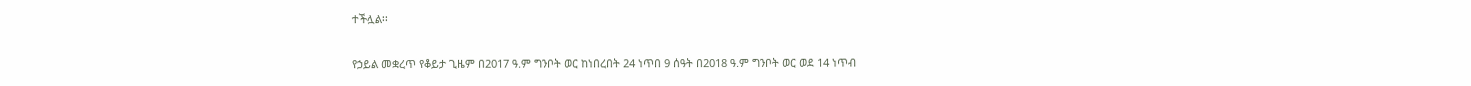ተችሏል፡፡

የኃይል መቋረጥ የቆይታ ጊዜም በ2017 ዓ.ም ግንቦት ወር ከነበረበት 24 ነጥበ 9 ሰዓት በ2018 ዓ.ም ግንቦት ወር ወደ 14 ነጥብ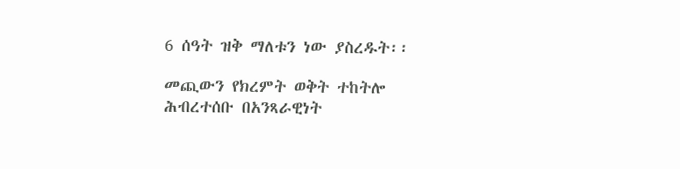6 ሰዓት ዝቅ ማለቱን ነው ያስረዱት፡፡

መጪውን የክረምት ወቅት ተከትሎ ሕብረተሰቡ በአንጻራዊነት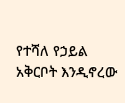የተሻለ የኃይል አቅርቦት እንዲኖረው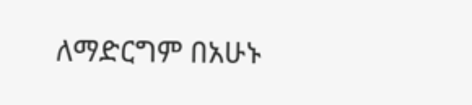ለማድርግም በአሁኑ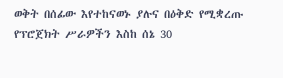ወቅት በሰፊው እየተከናወኑ ያሉና በዕቅድ የሚቋረጡ የፕሮጀክት ሥራዎችን እስከ ሰኔ 30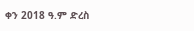ቀን 2018 ዓ.ም ድረስ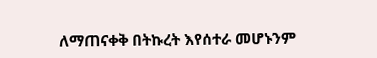ለማጠናቀቅ በትኩረት እየሰተራ መሆኑንም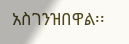አስገንዝበዋል፡፡